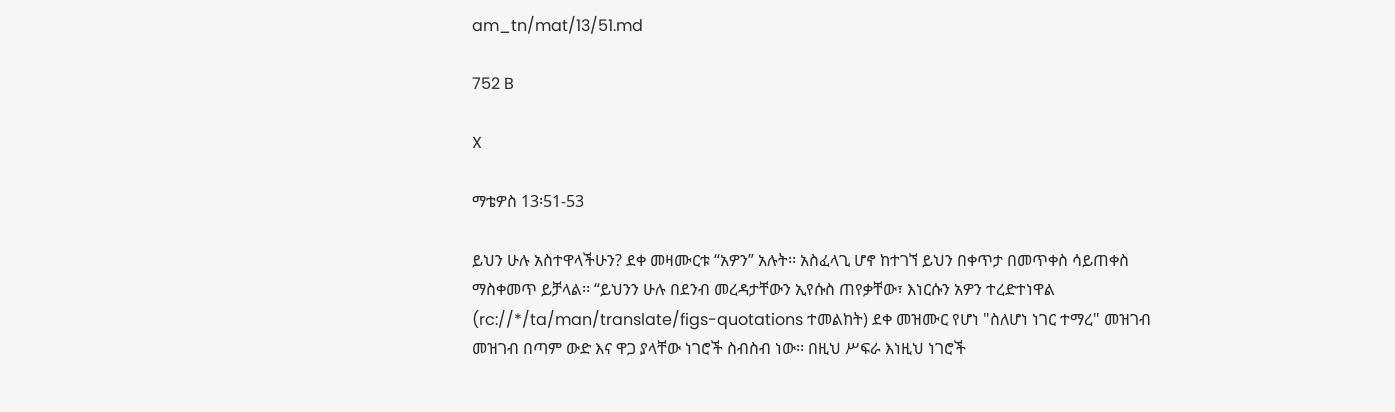am_tn/mat/13/51.md

752 B

X

ማቴዎስ 13፡51-53

ይህን ሁሉ አስተዋላችሁን? ደቀ መዛሙርቱ “አዎን” አሉት፡፡ አስፈላጊ ሆኖ ከተገኘ ይህን በቀጥታ በመጥቀስ ሳይጠቀስ ማስቀመጥ ይቻላል፡፡ “ይህንን ሁሉ በደንብ መረዳታቸውን ኢየሱስ ጠየቃቸው፣ እነርሱን አዎን ተረድተነዋል (rc://*/ta/man/translate/figs-quotations ተመልከት) ደቀ መዝሙር የሆነ "ስለሆነ ነገር ተማረ" መዝገብ መዝገብ በጣም ውድ እና ዋጋ ያላቸው ነገሮች ስብስብ ነው፡፡ በዚህ ሥፍራ እነዚህ ነገሮች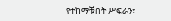የተከማቹበት ሥፍራን፣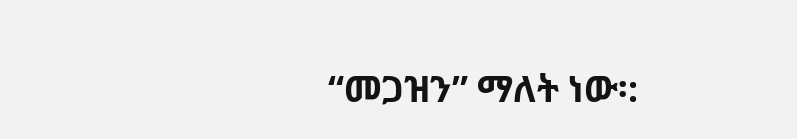“መጋዝን” ማለት ነው፡: